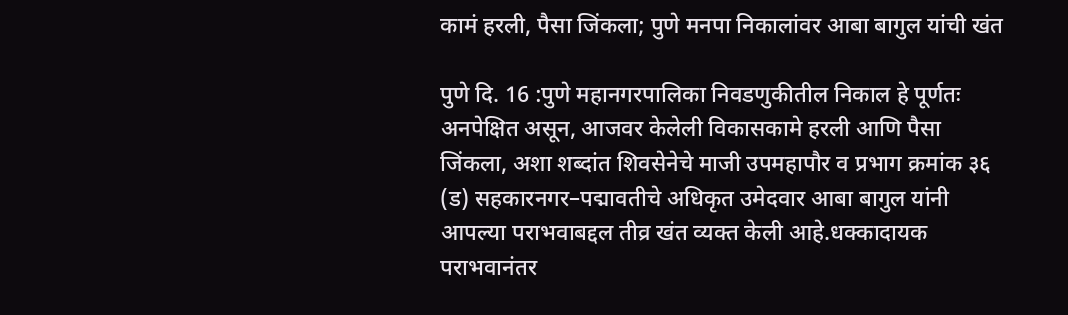कामं हरली, पैसा जिंकला; पुणे मनपा निकालांवर आबा बागुल यांची खंत

पुणे दि. 16 :पुणे महानगरपालिका निवडणुकीतील निकाल हे पूर्णतः अनपेक्षित असून, आजवर केलेली विकासकामे हरली आणि पैसा जिंकला, अशा शब्दांत शिवसेनेचे माजी उपमहापौर व प्रभाग क्रमांक ३६ (ड) सहकारनगर–पद्मावतीचे अधिकृत उमेदवार आबा बागुल यांनी आपल्या पराभवाबद्दल तीव्र खंत व्यक्त केली आहे.धक्कादायक पराभवानंतर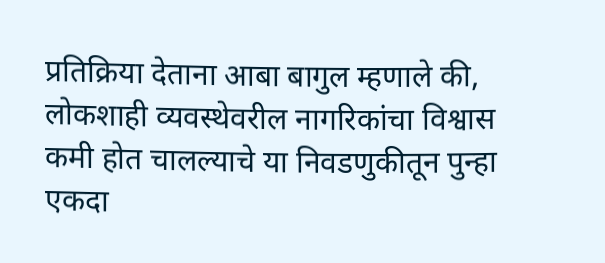प्रतिक्रिया देताना आबा बागुल म्हणाले की, लोकशाही व्यवस्थेवरील नागरिकांचा विश्वास कमी होत चालल्याचे या निवडणुकीतून पुन्हा एकदा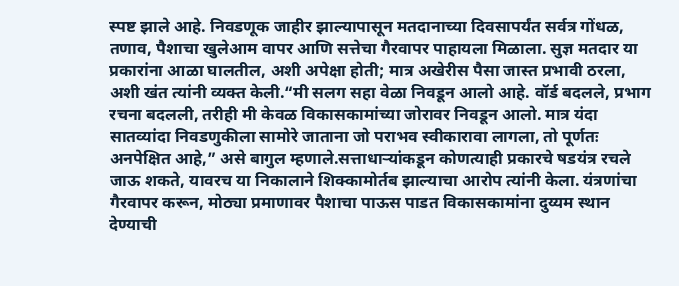स्पष्ट झाले आहे. निवडणूक जाहीर झाल्यापासून मतदानाच्या दिवसापर्यंत सर्वत्र गोंधळ, तणाव, पैशाचा खुलेआम वापर आणि सत्तेचा गैरवापर पाहायला मिळाला. सुज्ञ मतदार या प्रकारांना आळा घालतील, अशी अपेक्षा होती; मात्र अखेरीस पैसा जास्त प्रभावी ठरला, अशी खंत त्यांनी व्यक्त केली.“मी सलग सहा वेळा निवडून आलो आहे. वॉर्ड बदलले, प्रभाग रचना बदलली, तरीही मी केवळ विकासकामांच्या जोरावर निवडून आलो. मात्र यंदा सातव्यांदा निवडणुकीला सामोरे जाताना जो पराभव स्वीकारावा लागला, तो पूर्णतः अनपेक्षित आहे,” असे बागुल म्हणाले.सत्ताधाऱ्यांकडून कोणत्याही प्रकारचे षडयंत्र रचले जाऊ शकते, यावरच या निकालाने शिक्कामोर्तब झाल्याचा आरोप त्यांनी केला. यंत्रणांचा गैरवापर करून, मोठ्या प्रमाणावर पैशाचा पाऊस पाडत विकासकामांना दुय्यम स्थान देण्याची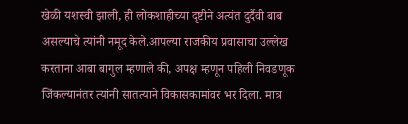खेळी यशस्वी झाली, ही लोकशाहीच्या दृष्टीने अत्यंत दुर्दैवी बाब असल्याचे त्यांनी नमूद केले.आपल्या राजकीय प्रवासाचा उल्लेख करताना आबा बागुल म्हणाले की, अपक्ष म्हणून पहिली निवडणूक जिंकल्यानंतर त्यांनी सातत्याने विकासकामांवर भर दिला. मात्र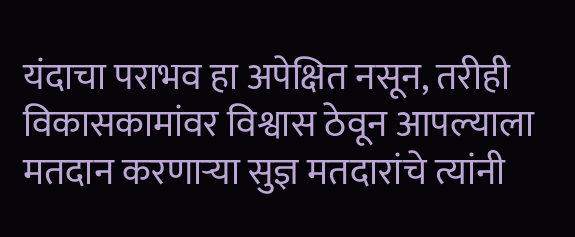यंदाचा पराभव हा अपेक्षित नसून, तरीही विकासकामांवर विश्वास ठेवून आपल्याला मतदान करणाऱ्या सुज्ञ मतदारांचे त्यांनी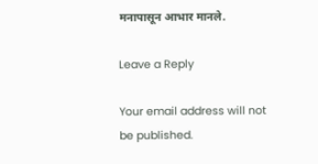मनापासून आभार मानले.

Leave a Reply

Your email address will not be published.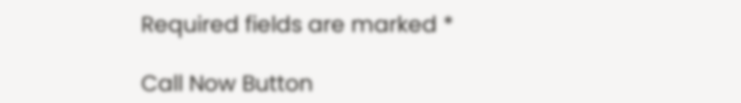Required fields are marked *

Call Now Button